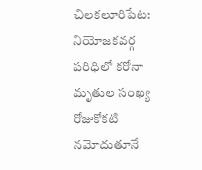చిలకలూరిపేట: నియోజకవర్గ పరిధిలో కరోనా మృతుల సంఖ్య రోజుకోకటి నమోదుతూనే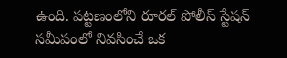ఉంది. పట్టణంలోని రూరల్ పోలీస్ స్టేషన్ సమీపంలో నివసించే ఒక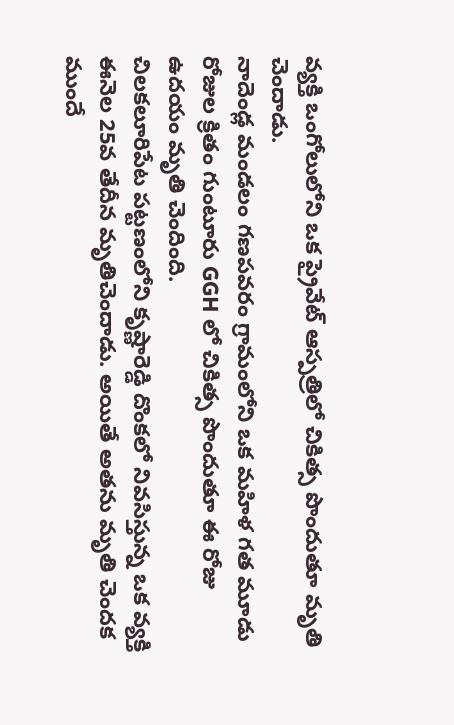వ్యక్తి ఒంగోలులోని ఒక ప్రైవేట్ ఆస్పత్రిలో చికిత్స పొందుతూ మృతి చెందాడు.
నాదెండ్ల మండలం గణపవరం గ్రామంలోని ఒక మహిళ గత మూడు రోజుల క్రితం గుంటూరు GGH లో చికిత్స పొందుతూ ఈ రోజు ఉదయం మృతి చెందింది.
చిలకలూరిపేట పట్టణంలోని కృష్ణారెడ్డి దొంకలో నివసిస్తున్న ఒక వ్యక్తి ఈనెల 25వ తేదీన మృతిచెందాడు. అయితే అతను మృతి చెందక ముందే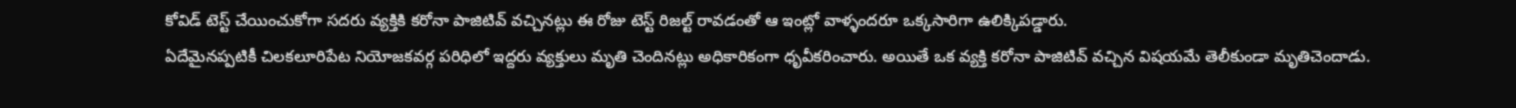కోవిడ్ టెస్ట్ చేయించుకోగా సదరు వ్యక్తికి కరోనా పాజిటివ్ వచ్చినట్లు ఈ రోజు టెస్ట్ రిజల్ట్ రావడంతో ఆ ఇంట్లో వాళ్ళందరూ ఒక్కసారిగా ఉలిక్కిపడ్డారు.
ఏదేమైనప్పటికీ చిలకలూరిపేట నియోజకవర్గ పరిధిలో ఇద్దరు వ్యక్తులు మృతి చెందినట్లు అధికారికంగా ధృవీకరించారు. అయితే ఒక వ్యక్తి కరోనా పాజిటివ్ వచ్చిన విషయమే తెలీకుండా మృతిచెందాడు.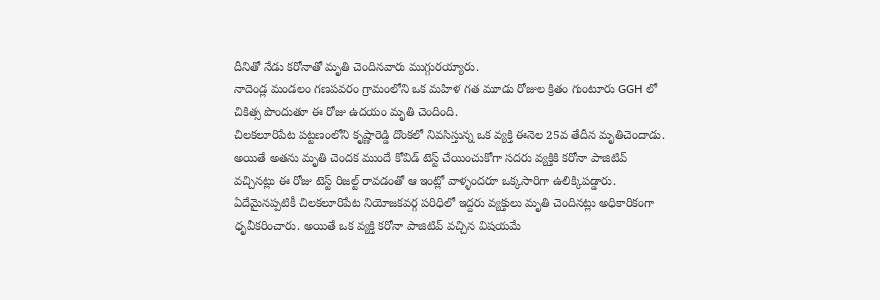దీనితో నేడు కరోనాతో మృతి చెందినవారు ముగ్గురయ్యారు.
నాదెండ్ల మండలం గణపవరం గ్రామంలోని ఒక మహిళ గత మూడు రోజుల క్రితం గుంటూరు GGH లో చికిత్స పొందుతూ ఈ రోజు ఉదయం మృతి చెందింది.
చిలకలూరిపేట పట్టణంలోని కృష్ణారెడ్డి దొంకలో నివసిస్తున్న ఒక వ్యక్తి ఈనెల 25వ తేదీన మృతిచెందాడు. అయితే అతను మృతి చెందక ముందే కోవిడ్ టెస్ట్ చేయించుకోగా సదరు వ్యక్తికి కరోనా పాజిటివ్ వచ్చినట్లు ఈ రోజు టెస్ట్ రిజల్ట్ రావడంతో ఆ ఇంట్లో వాళ్ళందరూ ఒక్కసారిగా ఉలిక్కిపడ్డారు.
ఏదేమైనప్పటికీ చిలకలూరిపేట నియోజకవర్గ పరిధిలో ఇద్దరు వ్యక్తులు మృతి చెందినట్లు అధికారికంగా ధృవీకరించారు. అయితే ఒక వ్యక్తి కరోనా పాజిటివ్ వచ్చిన విషయమే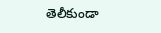తెలీకుండా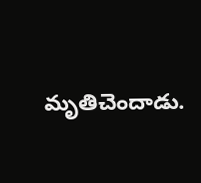మృతిచెందాడు.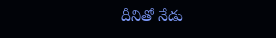దీనితో నేడు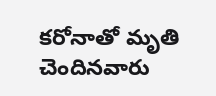కరోనాతో మృతి చెందినవారు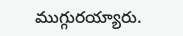ముగ్గురయ్యారు.